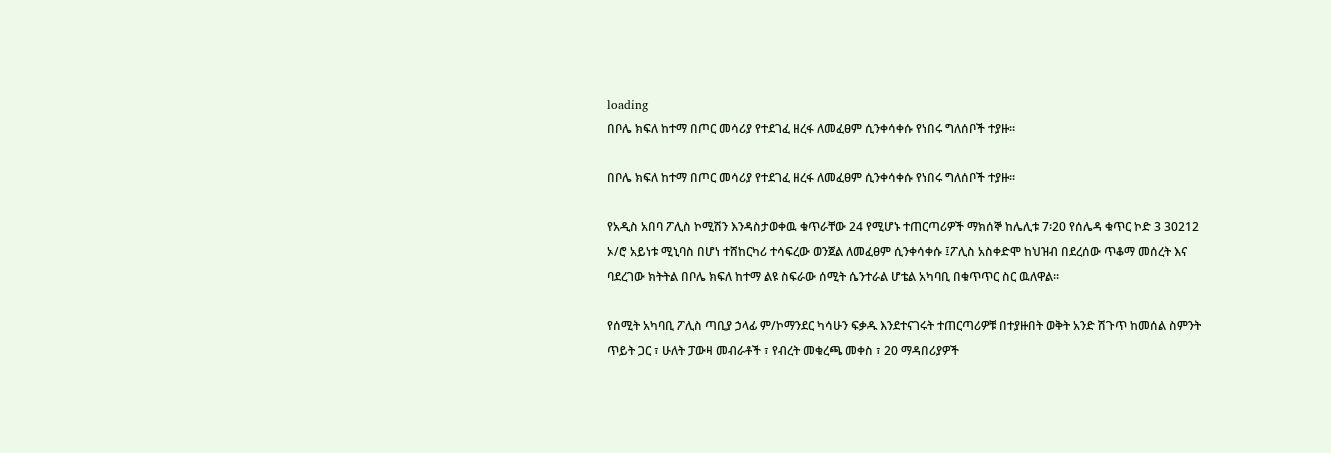loading
በቦሌ ክፍለ ከተማ በጦር መሳሪያ የተደገፈ ዘረፋ ለመፈፀም ሲንቀሳቀሱ የነበሩ ግለሰቦች ተያዙ፡፡

በቦሌ ክፍለ ከተማ በጦር መሳሪያ የተደገፈ ዘረፋ ለመፈፀም ሲንቀሳቀሱ የነበሩ ግለሰቦች ተያዙ፡፡

የአዲስ አበባ ፖሊስ ኮሚሽን እንዳስታወቀዉ ቁጥራቸው 24 የሚሆኑ ተጠርጣሪዎች ማክሰኞ ከሌሊቱ 7፡20 የሰሌዳ ቁጥር ኮድ 3 30212 ኦ/ሮ አይነቱ ሚኒባስ በሆነ ተሸከርካሪ ተሳፍረው ወንጀል ለመፈፀም ሲንቀሳቀሱ ፤ፖሊስ አስቀድሞ ከህዝብ በደረሰው ጥቆማ መሰረት እና ባደረገው ክትትል በቦሌ ክፍለ ከተማ ልዩ ስፍራው ሰሚት ሴንተራል ሆቴል አካባቢ በቁጥጥር ስር ዉለዋል፡፡

የሰሚት አካባቢ ፖሊስ ጣቢያ ኃላፊ ም/ኮማንደር ካሳሁን ፍቃዱ እንደተናገሩት ተጠርጣሪዎቹ በተያዙበት ወቅት አንድ ሽጉጥ ከመሰል ስምንት ጥይት ጋር ፣ ሁለት ፓውዛ መብራቶች ፣ የብረት መቁረጫ መቀስ ፣ 20 ማዳበሪያዎች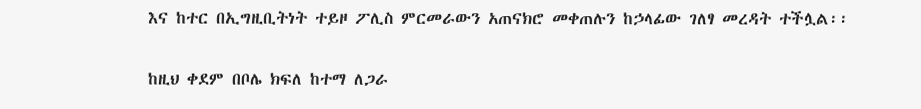እና ከተር በኢግዚቢትነት ተይዞ ፖሊስ ምርመራውን አጠናክሮ መቀጠሉን ከኃላፊው ገለፃ መረዳት ተችሏል፡፡

ከዚህ ቀደም በቦሌ ክፍለ ከተማ ለጋራ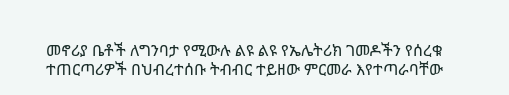መኖሪያ ቤቶች ለግንባታ የሚውሉ ልዩ ልዩ የኤሌትሪክ ገመዶችን የሰረቁ ተጠርጣሪዎች በህብረተሰቡ ትብብር ተይዘው ምርመራ እየተጣራባቸው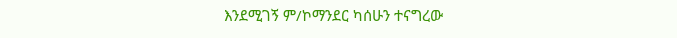እንደሚገኝ ም/ኮማንደር ካሰሁን ተናግረው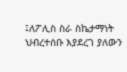፤ለፖሊስ ስራ ስኬታማነት ህብረተሰቡ እያደረገ ያለውን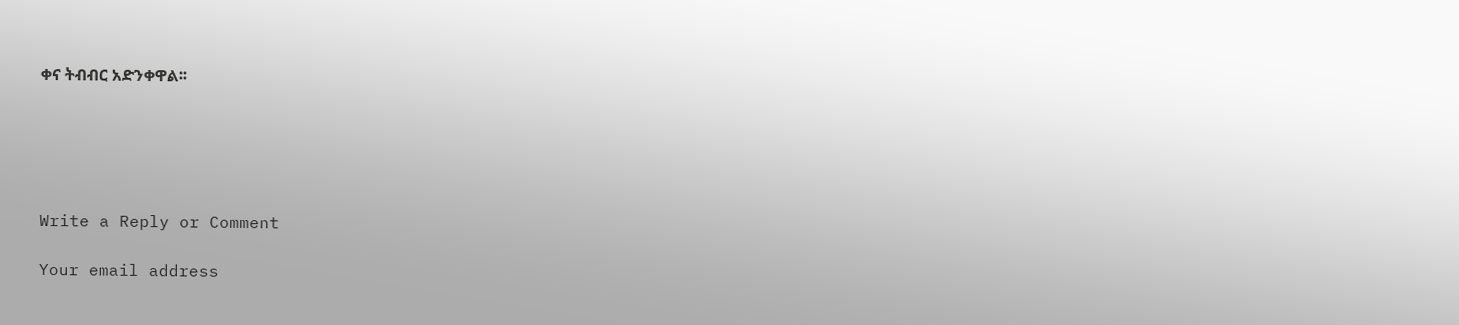ቀና ትብብር አድንቀዋል፡፡





Write a Reply or Comment

Your email address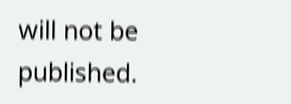will not be published.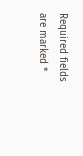Required fields are marked *